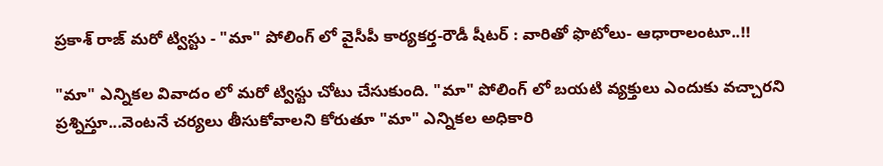ప్రకాశ్ రాజ్ మరో ట్విస్టు - "మా" పోలింగ్ లో వైసీపీ కార్యకర్త-రౌడీ షీటర్ : వారితో ఫొటోలు- ఆధారాలంటూ..!!

"మా" ఎన్నికల వివాదం లో మరో ట్విస్టు చోటు చేసుకుంది. "మా" పోలింగ్ లో బయటి వ్యక్తులు ఎందుకు వచ్చారని ప్రశ్నిస్తూ...వెంటనే చర్యలు తీసుకోవాలని కోరుతూ "మా" ఎన్నికల అధికారి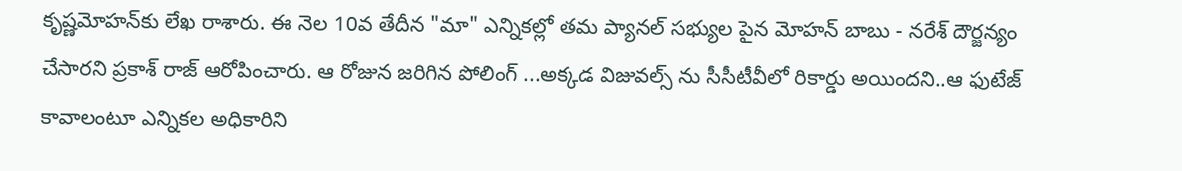కృష్ణమోహన్‌కు లేఖ రాశారు. ఈ నెల 10వ తేదీన "మా" ఎన్నికల్లో తమ ప్యానల్ సభ్యుల పైన మోహన్ బాబు - నరేశ్ దౌర్జన్యం చేసారని ప్రకాశ్ రాజ్ ఆరోపించారు. ఆ రోజున జరిగిన పోలింగ్ ...అక్కడ విజువల్స్ ను సీసీటీవీలో రికార్డు అయిందని..ఆ ఫుటేజ్ కావాలంటూ ఎన్నికల అధికారిని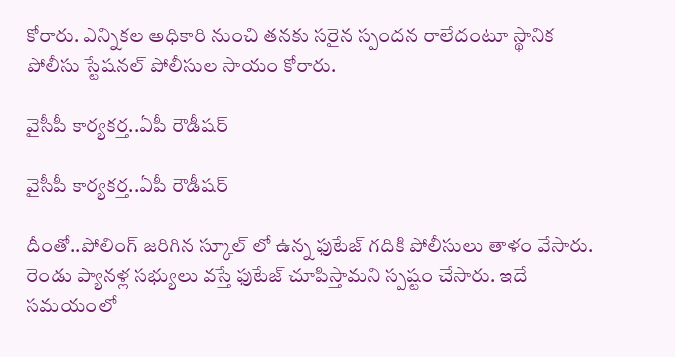కోరారు. ఎన్నికల అధికారి నుంచి తనకు సరైన స్పందన రాలేదంటూ స్థానిక పోలీసు స్టేషనల్ పోలీసుల సాయం కోరారు.

వైసీపీ కార్యకర్త..ఏపీ రౌడీషర్

వైసీపీ కార్యకర్త..ఏపీ రౌడీషర్

దీంతో..పోలింగ్ జరిగిన స్కూల్ లో ఉన్న ఫుటేజ్ గదికి పోలీసులు తాళం వేసారు. రెండు ప్యానళ్ల సభ్యులు వస్తే ఫుటేజ్ చూపిస్తామని స్పష్టం చేసారు. ఇదే సమయంలో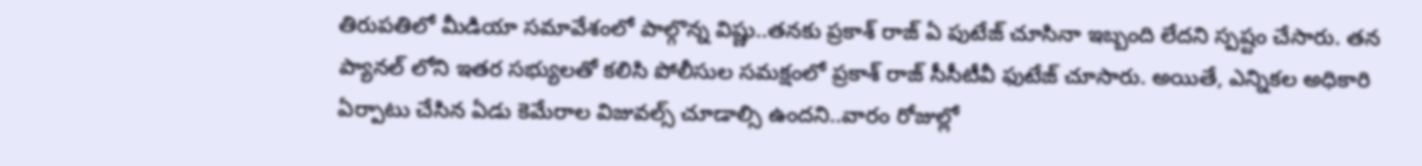తిరుపతిలో మీడియా సమావేశంలో పాల్గొన్న విష్ణు..తనకు ప్రకాశ్ రాజ్ ఏ పుటేజ్ చూసినా ఇబ్బంది లేదని స్పష్టం చేసారు. తన ప్యానల్ లోని ఇతర సభ్యులతో కలిసి పోలీసుల సమక్షంలో ప్రకాశ్ రాజ్ సీసీటీవీ ఫుటేజ్ చూసారు. అయితే, ఎన్నికల అధికారి ఏర్పాటు చేసిన ఏడు కెమేరాల విజువల్స్ చూడాల్సి ఉందని..వారం రోజుల్లో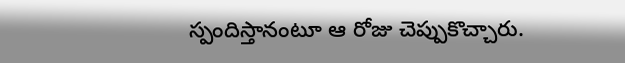స్పందిస్తానంటూ ఆ రోజు చెప్పుకొచ్చారు.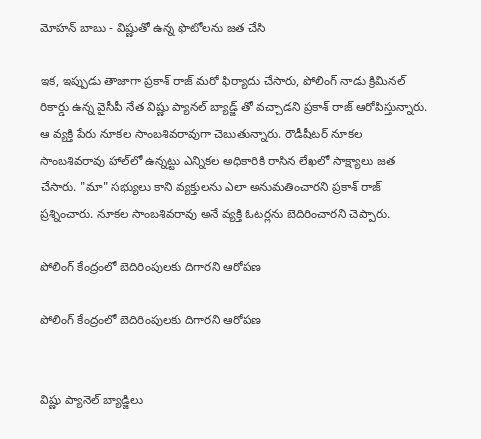మోహన్ బాబు - విష్ణుతో ఉన్న ఫొటోలను జత చేసి

ఇక, ఇప్పుడు తాజాగా ప్రకాశ్ రాజ్ మరో ఫిర్యాదు చేసారు, పోలింగ్ నాడు క్రిమినల్ రికార్డు ఉన్న వైసీపీ నేత విష్ణు ప్యానల్ బ్యాడ్జ్ తో వచ్చాడని ప్రకాశ్ రాజ్ ఆరోపిస్తున్నారు. ఆ వ్యక్తి పేరు నూకల సాంబశివరావుగా చెబుతున్నారు. రౌడీషీటర్‌ నూకల సాంబశివరావు హాల్‌లో ఉన్నట్టు ఎన్నికల అధికారికి రాసిన లేఖలో సాక్ష్యాలు జత చేసారు. "మా" సభ్యులు కాని వ్యక్తులను ఎలా అనుమతించారని ప్రకాశ్ రాజ్ ప్రశ్నించారు. నూకల సాంబశివరావు అనే వ్యక్తి ఓటర్లను బెదిరించారని చెప్పారు.

పోలింగ్ కేంద్రంలో బెదిరింపులకు దిగారని ఆరోపణ

పోలింగ్ కేంద్రంలో బెదిరింపులకు దిగారని ఆరోపణ


విష్ణు ప్యానెల్‌ బ్యాడ్జిలు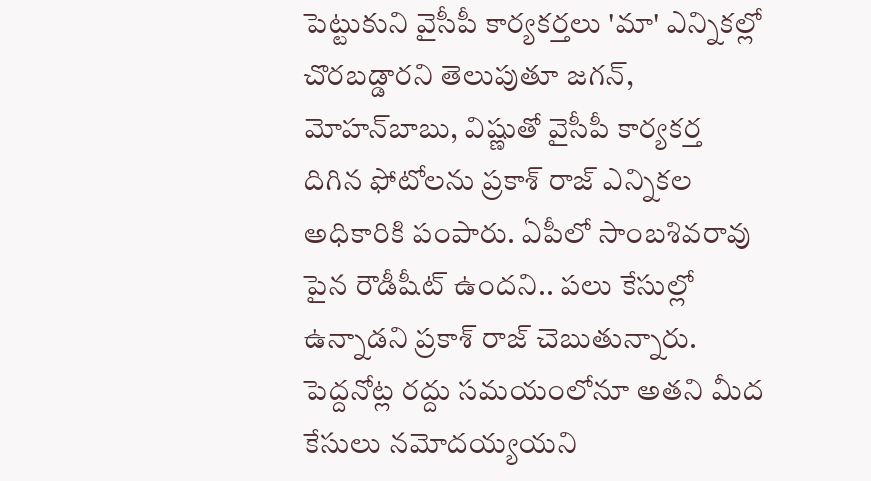పెట్టుకుని వైసీపీ కార్యకర్తలు 'మా' ఎన్నికల్లో చొరబడ్డారని తెలుపుతూ జగన్‌, మోహన్‌బాబు, విష్ణుతో వైసీపీ కార్యకర్త దిగిన ఫోటోలను ప్రకాశ్ రాజ్ ఎన్నికల అధికారికి పంపారు. ఏపీలో సాంబశివరావు పైన రౌడీషీట్ ఉందని.. పలు కేసుల్లో ఉన్నాడని ప్రకాశ్ రాజ్ చెబుతున్నారు. పెద్దనోట్ల రద్దు సమయంలోనూ అతని మీద కేసులు నమోదయ్యయని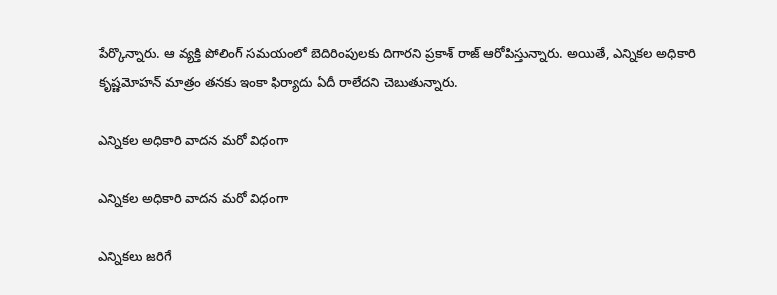పేర్కొన్నారు. ఆ వ్యక్తి పోలింగ్ సమయంలో బెదిరింపులకు దిగారని ప్రకాశ్ రాజ్ ఆరోపిస్తున్నారు. అయితే, ఎన్నికల అధికారి కృష్ణమోహన్‌ మాత్రం తనకు ఇంకా ఫిర్యాదు ఏదీ రాలేదని చెబుతున్నారు.

ఎన్నికల అధికారి వాదన మరో విధంగా

ఎన్నికల అధికారి వాదన మరో విధంగా

ఎన్నికలు జరిగే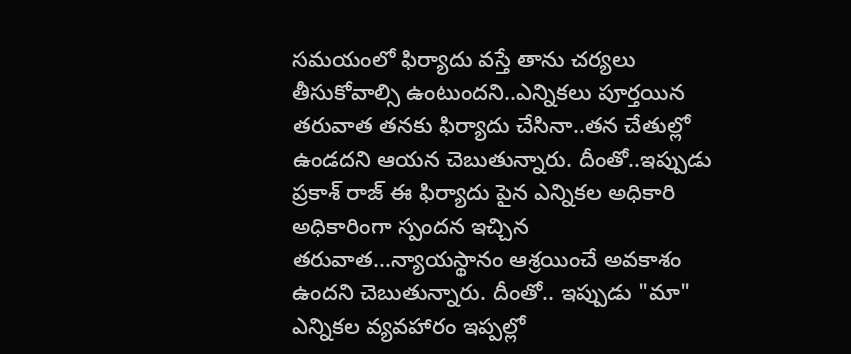సమయంలో ఫిర్యాదు వస్తే తాను చర్యలు తీసుకోవాల్సి ఉంటుందని..ఎన్నికలు పూర్తయిన తరువాత తనకు ఫిర్యాదు చేసినా..తన చేతుల్లో ఉండదని ఆయన చెబుతున్నారు. దీంతో..ఇప్పుడు ప్రకాశ్ రాజ్ ఈ ఫిర్యాదు పైన ఎన్నికల అధికారి అధికారింగా స్పందన ఇచ్చిన తరువాత...న్యాయస్థానం ఆశ్రయించే అవకాశం ఉందని చెబుతున్నారు. దీంతో.. ఇప్పుడు "మా" ఎన్నికల వ్యవహారం ఇప్పల్లో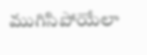ముగిసిపోయేలా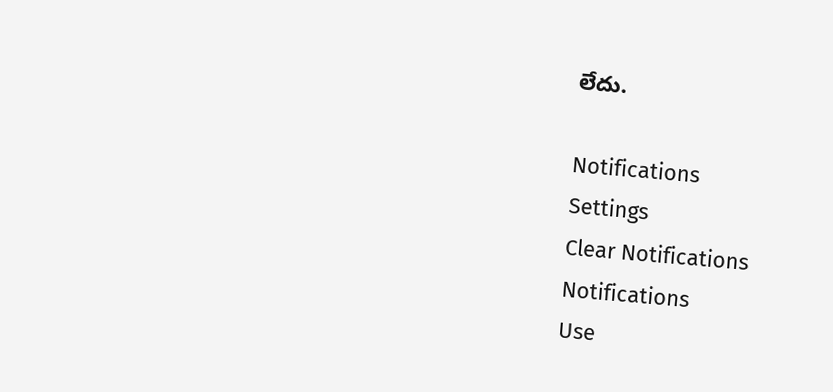లేదు.

Notifications
Settings
Clear Notifications
Notifications
Use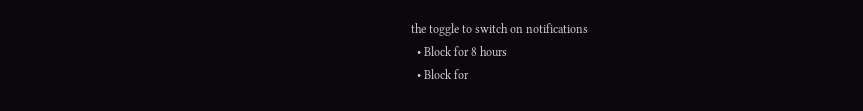the toggle to switch on notifications
  • Block for 8 hours
  • Block for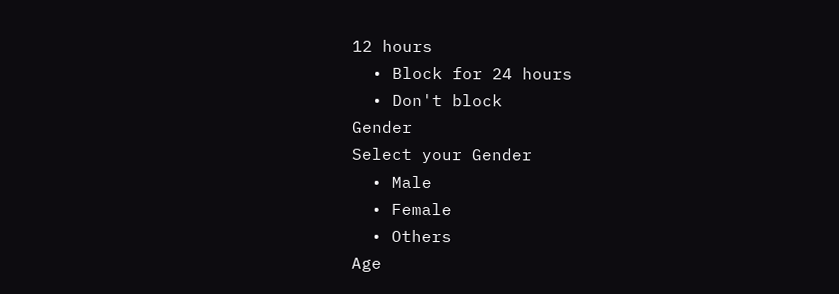12 hours
  • Block for 24 hours
  • Don't block
Gender
Select your Gender
  • Male
  • Female
  • Others
Age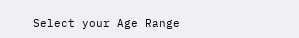Select your Age Range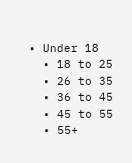• Under 18
  • 18 to 25
  • 26 to 35
  • 36 to 45
  • 45 to 55
  • 55+